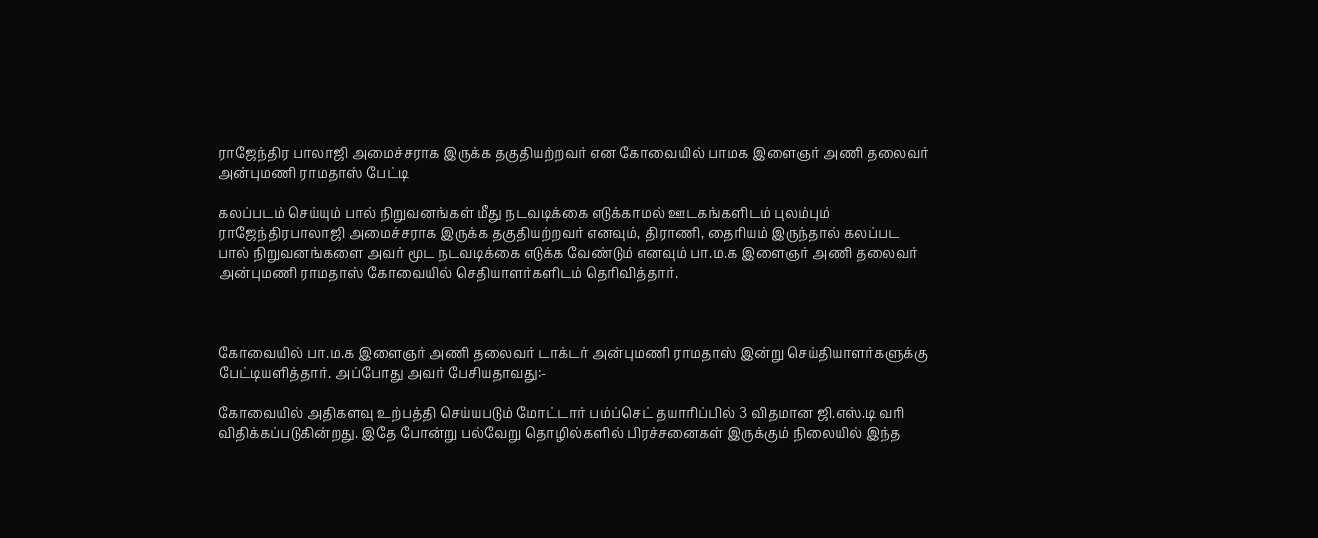ராஜேந்திர பாலாஜி அமைச்சராக இருக்க தகுதியற்றவர் என கோவையில் பாமக இளைஞர் அணி தலைவர் அன்புமணி ராமதாஸ் பேட்டி

கலப்படம் செய்யும் பால் நிறுவனங்கள் மீது நடவடிக்கை எடுக்காமல் ஊடகங்களிடம் புலம்பும் ராஜேந்திரபாலாஜி அமைச்சராக இருக்க தகுதியற்றவர் எனவும், திராணி, தைரியம் இருந்தால் கலப்பட பால் நிறுவனங்களை அவர் மூட நடவடிக்கை எடுக்க வேண்டும் எனவும் பா.ம.க இளைஞர் அணி தலைவர் அன்புமணி ராமதாஸ் கோவையில் செதியாளர்களிடம் தெரிவித்தார்.



கோவையில் பா.ம.க இளைஞர் அணி தலைவர் டாக்டர் அன்புமணி ராமதாஸ் இன்று செய்தியாளர்களுக்கு பேட்டியளித்தார். அப்போது அவர் பேசியதாவது:-

கோவையில் அதிகளவு உற்பத்தி செய்யபடும் மோட்டார் பம்ப்செட் தயாரிப்பில் 3 விதமான ஜி.எஸ்.டி வரி விதிக்கப்படுகின்றது. இதே போன்று பல்வேறு தொழில்களில் பிரச்சனைகள் இருக்கும் நிலையில் இந்த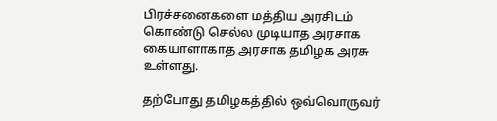பிரச்சனைகளை மத்திய அரசிடம் கொண்டு செல்ல முடியாத அரசாக கையாளாகாத அரசாக தமிழக அரசு உள்ளது.

தற்போது தமிழகத்தில் ஒவ்வொருவர்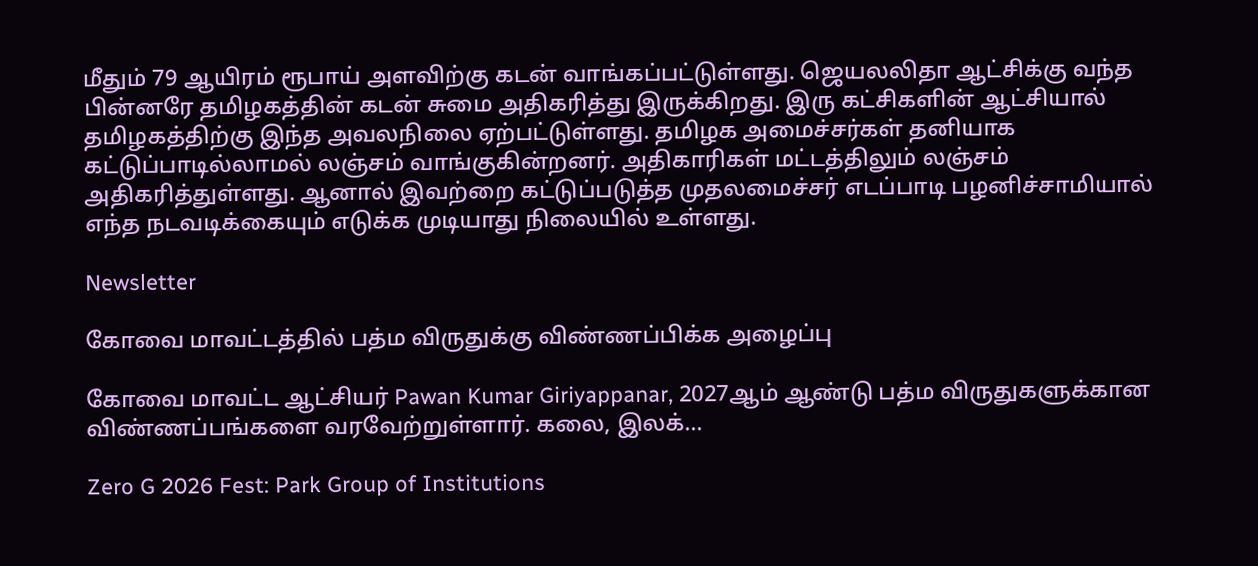மீதும் 79 ஆயிரம் ரூபாய் அளவிற்கு கடன் வாங்கப்பட்டுள்ளது. ஜெயலலிதா ஆட்சிக்கு வந்த பின்னரே தமிழகத்தின் கடன் சுமை அதிகரித்து இருக்கிறது. இரு கட்சிகளின் ஆட்சியால் தமிழகத்திற்கு இந்த அவலநிலை ஏற்பட்டுள்ளது. தமிழக அமைச்சர்கள் தனியாக கட்டுப்பாடில்லாமல் லஞ்சம் வாங்குகின்றனர். அதிகாரிகள் மட்டத்திலும் லஞ்சம் அதிகரித்துள்ளது. ஆனால் இவற்றை கட்டுப்படுத்த முதலமைச்சர் எடப்பாடி பழனிச்சாமியால் எந்த நடவடிக்கையும் எடுக்க முடியாது நிலையில் உள்ளது.

Newsletter

கோவை மாவட்டத்தில் பத்ம விருதுக்கு விண்ணப்பிக்க அழைப்பு

கோவை மாவட்ட ஆட்சியர் Pawan Kumar Giriyappanar, 2027ஆம் ஆண்டு பத்ம விருதுகளுக்கான விண்ணப்பங்களை வரவேற்றுள்ளார். கலை, இலக்...

Zero G 2026 Fest: Park Group of Institutions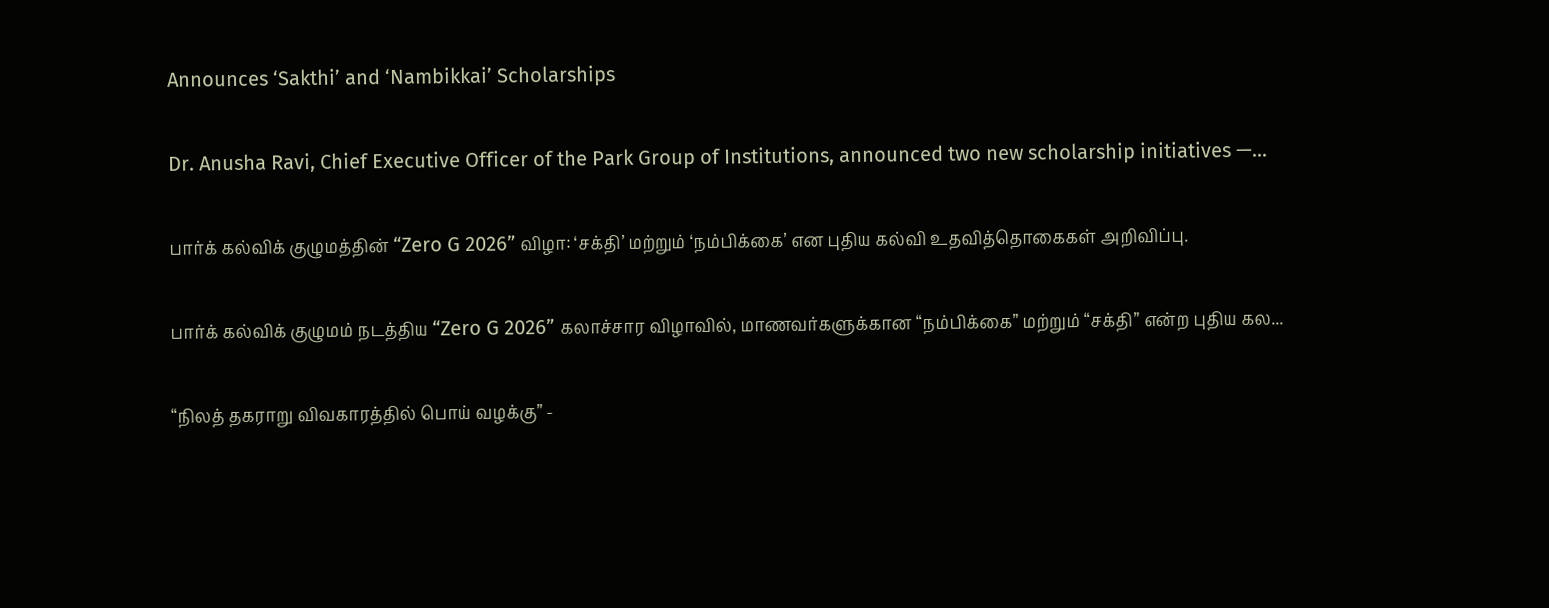Announces ‘Sakthi’ and ‘Nambikkai’ Scholarships

Dr. Anusha Ravi, Chief Executive Officer of the Park Group of Institutions, announced two new scholarship initiatives —...

பார்க் கல்விக் குழுமத்தின் “Zero G 2026” விழா: ‘சக்தி’ மற்றும் ‘நம்பிக்கை’ என புதிய கல்வி உதவித்தொகைகள் அறிவிப்பு.

பார்க் கல்விக் குழுமம் நடத்திய “Zero G 2026” கலாச்சார விழாவில், மாணவர்களுக்கான “நம்பிக்கை” மற்றும் “சக்தி” என்ற புதிய கல...

“நிலத் தகராறு விவகாரத்தில் பொய் வழக்கு” -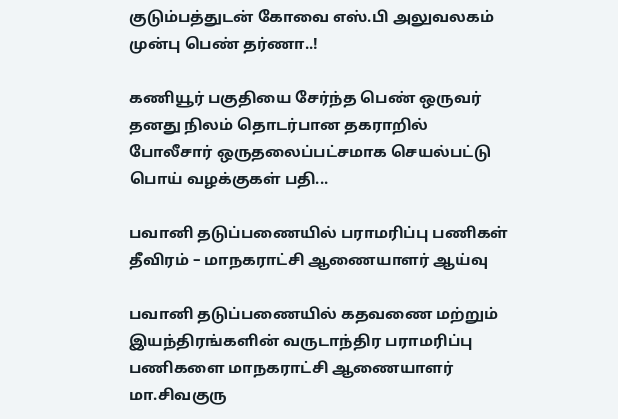குடும்பத்துடன் கோவை எஸ்.பி அலுவலகம் முன்பு பெண் தர்ணா..!

கணியூர் பகுதியை சேர்ந்த பெண் ஒருவர் தனது நிலம் தொடர்பான தகராறில்  போலீசார் ஒருதலைப்பட்சமாக செயல்பட்டு பொய் வழக்குகள் பதி...

பவானி தடுப்பணையில் பராமரிப்பு பணிகள் தீவிரம் – மாநகராட்சி ஆணையாளர் ஆய்வு

பவானி தடுப்பணையில் கதவணை மற்றும் இயந்திரங்களின் வருடாந்திர பராமரிப்பு பணிகளை மாநகராட்சி ஆணையாளர் மா.சிவகுரு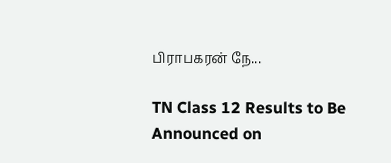பிராபகரன் நே...

TN Class 12 Results to Be Announced on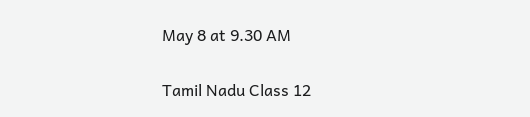May 8 at 9.30 AM

Tamil Nadu Class 12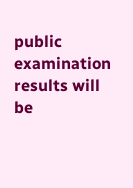public examination results will be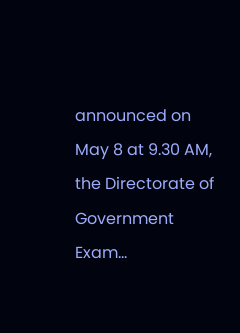announced on May 8 at 9.30 AM, the Directorate of Government Exam...